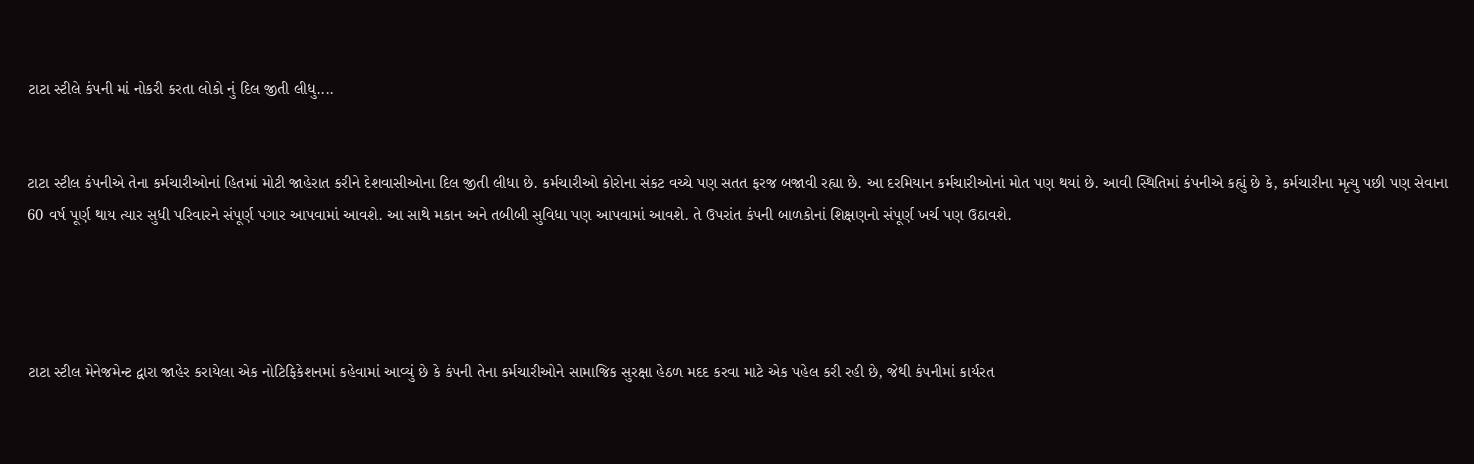ટાટા સ્ટીલે કંપની માં નોકરી કરતા લોકો નું દિલ જીતી લીધુ....


ટાટા સ્ટીલ કંપનીએ તેના કર્મચારીઓનાં હિતમાં મોટી જાહેરાત કરીને દેશવાસીઓના દિલ જીતી લીધા છે. કર્મચારીઓ કોરોના સંકટ વચ્ચે પણ સતત ફરજ બજાવી રહ્યા છે. આ દરમિયાન કર્મચારીઓનાં મોત પણ થયાં છે. આવી સ્થિતિમાં કંપનીએ કહ્યું છે કે, કર્મચારીના મૃત્યુ પછી પણ સેવાના 60 વર્ષ પૂર્ણ થાય ત્યાર સુધી પરિવારને સંપૂર્ણ પગાર આપવામાં આવશે. આ સાથે મકાન અને તબીબી સુવિધા પણ આપવામાં આવશે. તે ઉપરાંત કંપની બાળકોનાં શિક્ષણનો સંપૂર્ણ ખર્ચ પણ ઉઠાવશે.




ટાટા સ્ટીલ મેનેજમેન્ટ દ્વારા જાહેર કરાયેલા એક નોટિફિકેશનમાં કહેવામાં આવ્યું છે કે કંપની તેના કર્મચારીઓને સામાજિક સુરક્ષા હેઠળ મદદ કરવા માટે એક પહેલ કરી રહી છે, જેથી કંપનીમાં કાર્યરત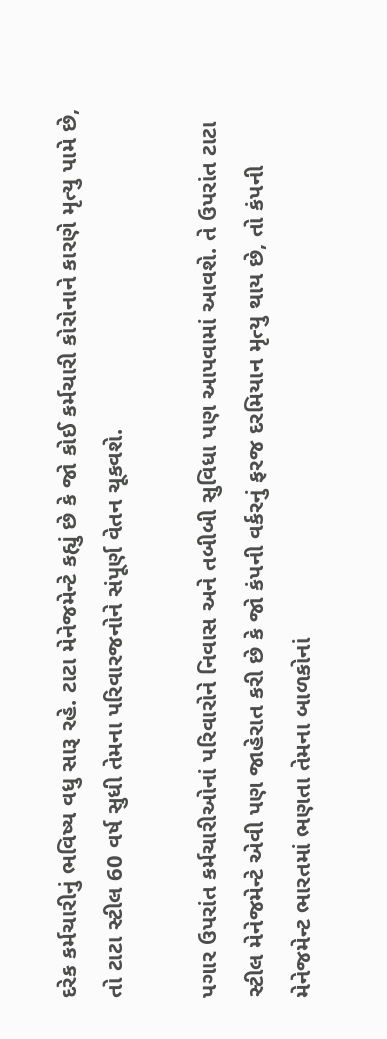દરેક કર્મચારીનું ભવિષ્ય વધુ સારૂ રહે. ટાટા મેનેજમેન્ટે કહ્યું છે કે જો કોઈ કર્મચારી કોરોનાને કારણે મૃત્યુ પામે છે, તો ટાટા સ્ટીલ 60 વર્ષ સુધી તેમના પરિવારજનોને સંપૂર્ણ વેતન ચૂકવશે.

પગાર ઉપરાંત કર્મચારીઓનાં પરિવારોને નિવાસ અને તબીબી સુવિધા પણ આપવામાં આવશે. તે ઉપરાંત ટાટા સ્ટીલ મેનેજમેન્ટે એવી પણ જાહેરાત કરી છે કે જો કંપની વર્કરનું ફરજ દરમિયાન મૃત્યુ થાય છે, તો કંપની મેનેજમેન્ટ ભારતમાં ભણતા તેમના બાળકોનાં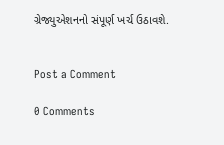ગ્રેજ્યુએશનનો સંપૂર્ણ ખર્ચ ઉઠાવશે.


Post a Comment

0 Comments